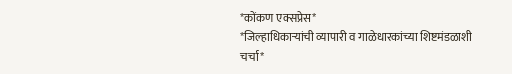*कोंकण एक्सप्रेस*
*जिल्हाधिकाऱ्यांची व्यापारी व गाळेधारकांच्या शिष्टमंडळाशी चर्चा*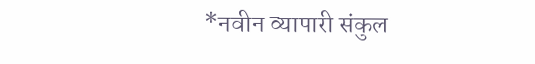*नवीन व्यापारी संकुल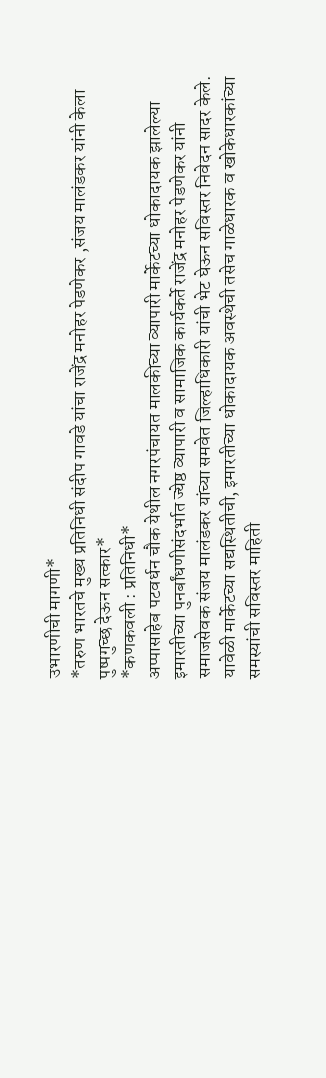उभारणीची मागणी*
*तरुण भारतचे मुख्य प्रतिनिधी संदीप गावडे यांचा राजेंद्र मनोहर पेडणेकर ,संजय मालंडकर यांनी केला पुष्पगुच्छ देऊन सत्कार*
*कणकवली : प्रतिनिधी*
अप्पासाहेब पटवर्धन चौक येथील नगरपंचायत मालकीच्या व्यापारी मार्केटच्या धोकादायक झालेल्या इमारतीच्या पुनर्बांधणीसंदर्भात ज्येष्ठ व्यापारी व सामाजिक कार्यकर्ते राजेंद्र मनोहर पेडणेकर यांनी समाजसेवक संजय मालंडकर यांच्या समवेत जिल्हाधिकारी यांची भेट घेऊन सविस्तर निवेदन सादर केले.
यावेळी मार्केटच्या सद्यस्थितीची, इमारतीच्या धोकादायक अवस्थेची तसेच गाळेधारक व खोकेधारकांच्या समस्यांची सविस्तर माहिती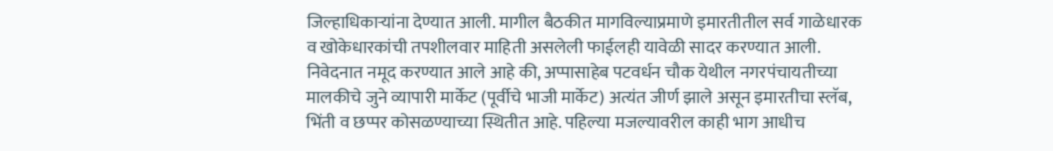जिल्हाधिकाऱ्यांना देण्यात आली. मागील बैठकीत मागविल्याप्रमाणे इमारतीतील सर्व गाळेधारक व खोकेधारकांची तपशीलवार माहिती असलेली फाईलही यावेळी सादर करण्यात आली.
निवेदनात नमूद करण्यात आले आहे की, अप्पासाहेब पटवर्धन चौक येथील नगरपंचायतीच्या मालकीचे जुने व्यापारी मार्केट (पूर्वीचे भाजी मार्केट) अत्यंत जीर्ण झाले असून इमारतीचा स्लॅब, भिंती व छप्पर कोसळण्याच्या स्थितीत आहे. पहिल्या मजल्यावरील काही भाग आधीच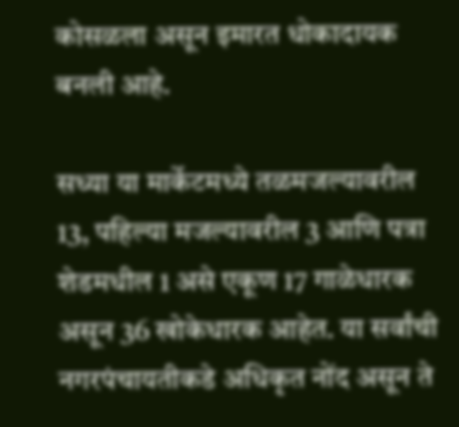कोसळला असून इमारत धोकादायक बनली आहे.

सध्या या मार्केटमध्ये तळमजल्यावरील 13, पहिल्या मजल्यावरील 3 आणि पत्रा शेडमधील 1 असे एकूण 17 गाळेधारक असून 36 खोकेधारक आहेत. या सर्वांची नगरपंचायतीकडे अधिकृत नोंद असून ते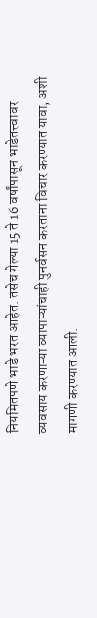नियमितपणे भाडे भरत आहेत. तसेच गेल्या 15 ते 16 वर्षांपासून भाडेतत्त्वावर व्यवसाय करणाऱ्या व्यापाऱ्यांचाही पुनर्वसन करताना विचार करण्यात यावा, अशी मागणी करण्यात आली.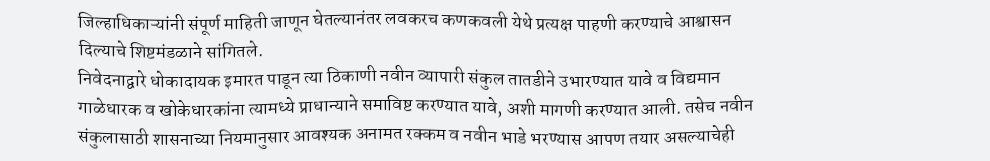जिल्हाधिकाऱ्यांनी संपूर्ण माहिती जाणून घेतल्यानंतर लवकरच कणकवली येथे प्रत्यक्ष पाहणी करण्याचे आश्वासन दिल्याचे शिष्टमंडळाने सांगितले.
निवेदनाद्वारे धोकादायक इमारत पाडून त्या ठिकाणी नवीन व्यापारी संकुल तातडीने उभारण्यात यावे व विद्यमान गाळेधारक व खोकेधारकांना त्यामध्ये प्राधान्याने समाविष्ट करण्यात यावे, अशी मागणी करण्यात आली. तसेच नवीन संकुलासाठी शासनाच्या नियमानुसार आवश्यक अनामत रक्कम व नवीन भाडे भरण्यास आपण तयार असल्याचेही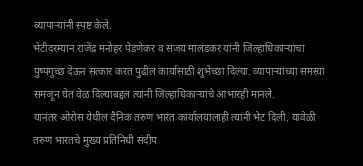व्यापाऱ्यांनी स्पष्ट केले.
भेटीदरम्यान राजेंद्र मनोहर पेडणेकर व संजय मालंडकर यांनी जिल्हाधिकाऱ्यांचा पुष्पगुच्छ देऊन सत्कार करत पुढील कार्यासाठी शुभेच्छा दिल्या. व्यापाऱ्यांच्या समस्या समजून घेत वेळ दिल्याबद्दल त्यांनी जिल्हाधिकाऱ्यांचे आभारही मानले.
यानंतर ओरोस येथील दैनिक तरुण भारत कार्यालयालाही त्यांनी भेट दिली. यावेळी तरुण भारतचे मुख्य प्रतिनिधी संदीप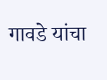गावडे यांचा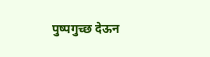पुष्पगुच्छ देऊन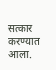सत्कार करण्यात आला.